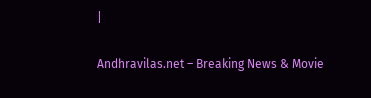|

Andhravilas.net – Breaking News & Movie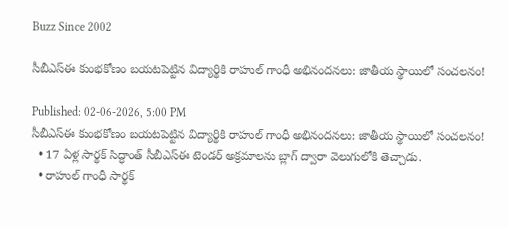Buzz Since 2002

సీబీఎస్‌ఈ కుంభకోణం బయటపెట్టిన విద్యార్థికి రాహుల్ గాంధీ అభినందనలు: జాతీయ స్థాయిలో సంచలనం!

Published: 02-06-2026, 5:00 PM
సీబీఎస్‌ఈ కుంభకోణం బయటపెట్టిన విద్యార్థికి రాహుల్ గాంధీ అభినందనలు: జాతీయ స్థాయిలో సంచలనం!
  • 17 ఏళ్ల సార్థక్ సిద్ధాంత్ సీబీఎస్‌ఈ టెండర్ అక్రమాలను బ్లాగ్ ద్వారా వెలుగులోకి తెచ్చాడు.
  • రాహుల్ గాంధీ సార్థక్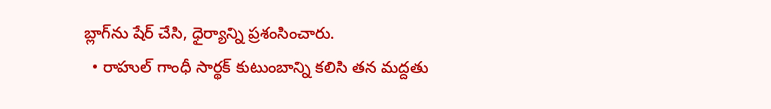బ్లాగ్‌ను షేర్ చేసి, ధైర్యాన్ని ప్రశంసించారు.
  • రాహుల్ గాంధీ సార్థక్ కుటుంబాన్ని కలిసి తన మద్దతు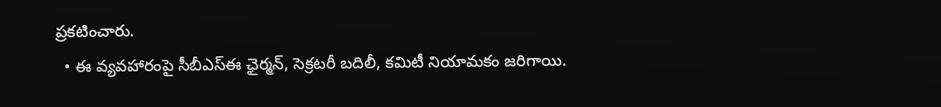ప్రకటించారు.
  • ఈ వ్యవహారంపై సీబీఎస్‌ఈ ఛైర్మన్, సెక్రటరీ బదిలీ, కమిటీ నియామకం జరిగాయి.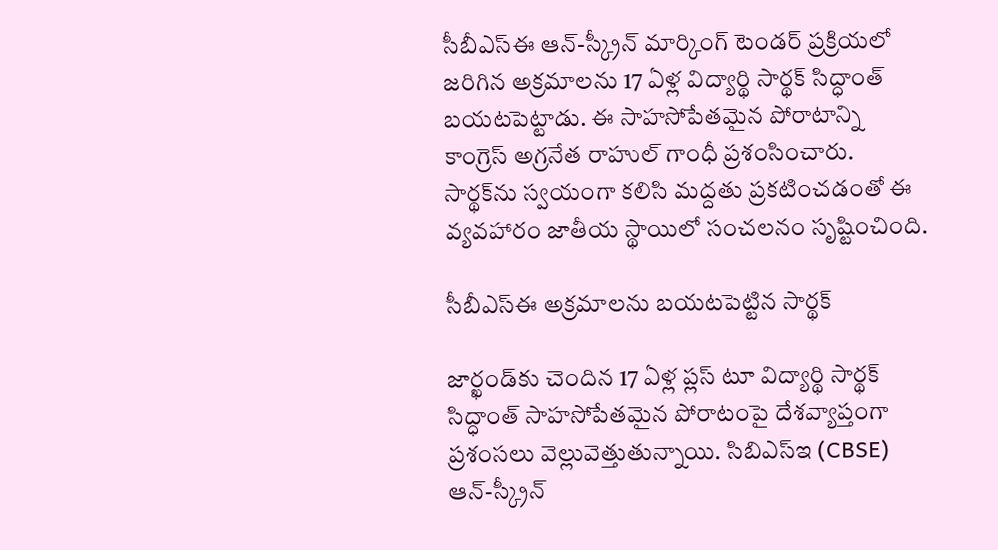సీబీఎస్‌ఈ ఆన్-స్క్రీన్ మార్కింగ్ టెండర్ ప్రక్రియలో జరిగిన అక్రమాలను 17 ఏళ్ల విద్యార్థి సార్థక్ సిద్ధాంత్ బయటపెట్టాడు. ఈ సాహసోపేతమైన పోరాటాన్ని కాంగ్రెస్ అగ్రనేత రాహుల్ గాంధీ ప్రశంసించారు. సార్థక్‌ను స్వయంగా కలిసి మద్దతు ప్రకటించడంతో ఈ వ్యవహారం జాతీయ స్థాయిలో సంచలనం సృష్టించింది.

సీబీఎస్‌ఈ అక్రమాలను బయటపెట్టిన సార్థక్

జార్ఖండ్‌కు చెందిన 17 ఏళ్ల ప్లస్ టూ విద్యార్థి సార్థక్ సిద్ధాంత్ సాహసోపేతమైన పోరాటంపై దేశవ్యాప్తంగా ప్రశంసలు వెల్లువెత్తుతున్నాయి. సిబిఎస్‌ఇ (CBSE) ఆన్-స్క్రీన్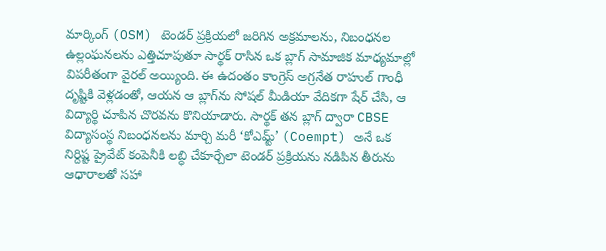మార్కింగ్ (OSM) టెండర్ ప్రక్రియలో జరిగిన అక్రమాలను, నిబంధనల ఉల్లంఘనలను ఎత్తిచూపుతూ సార్థక్ రాసిన ఒక బ్లాగ్ సామాజిక మాధ్యమాల్లో విపరీతంగా వైరల్ అయ్యింది. ఈ ఉదంతం కాంగ్రెస్ అగ్రనేత రాహుల్ గాంధీ దృష్టికి వెళ్లడంతో, ఆయన ఆ బ్లాగ్‌ను సోషల్ మీడియా వేదికగా షేర్ చేసి, ఆ విద్యార్థి చూపిన చొరవను కొనియాడారు. సార్థక్ తన బ్లాగ్ ద్వారా CBSE విద్యాసంస్థ నిబంధనలను మార్చి మరీ ‘కోఎమ్ట్’ (Coempt) అనే ఒక నిర్దిష్ట ప్రైవేట్ కంపెనీకి లబ్ధి చేకూర్చేలా టెండర్ ప్రక్రియను నడిపిన తీరును ఆధారాలతో సహా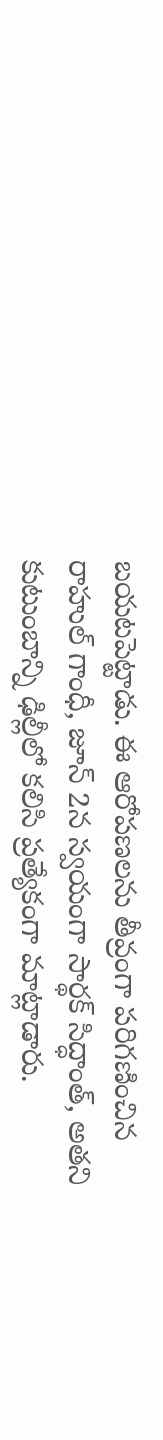బయటపెట్టాడు. ఈ ఆరోపణలను తీవ్రంగా పరిగణించిన రాహుల్ గాంధీ, జూన్ 2న స్వయంగా సార్థక్ సిద్ధాంత్, అతని కుటుంబాన్ని ఢిల్లీలో కలిసి ప్రత్యేకంగా మాట్లాడారు.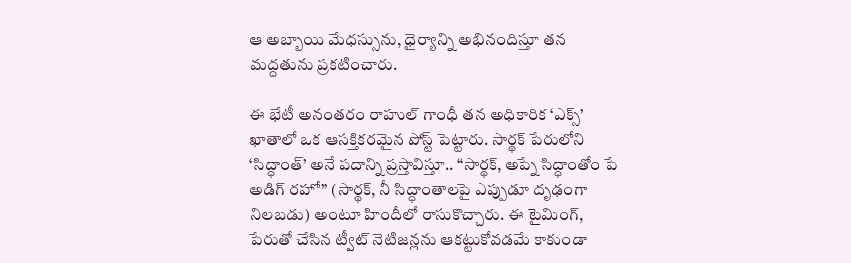ఆ అబ్బాయి మేధస్సును, ధైర్యాన్ని అభినందిస్తూ తన మద్దతును ప్రకటించారు.

ఈ భేటీ అనంతరం రాహుల్ గాంధీ తన అధికారిక ‘ఎక్స్’ ఖాతాలో ఒక ఆసక్తికరమైన పోస్ట్ పెట్టారు. సార్థక్ పేరులోని ‘సిద్ధాంత్’ అనే పదాన్ని ప్రస్తావిస్తూ.. “సార్థక్, అప్నే సిద్ధాంతోం పే అడిగ్ రహో” (సార్థక్, నీ సిద్ధాంతాలపై ఎప్పుడూ దృఢంగా నిలబడు) అంటూ హిందీలో రాసుకొచ్చారు. ఈ టైమింగ్, పేరుతో చేసిన ట్వీట్ నెటిజన్లను ఆకట్టుకోవడమే కాకుండా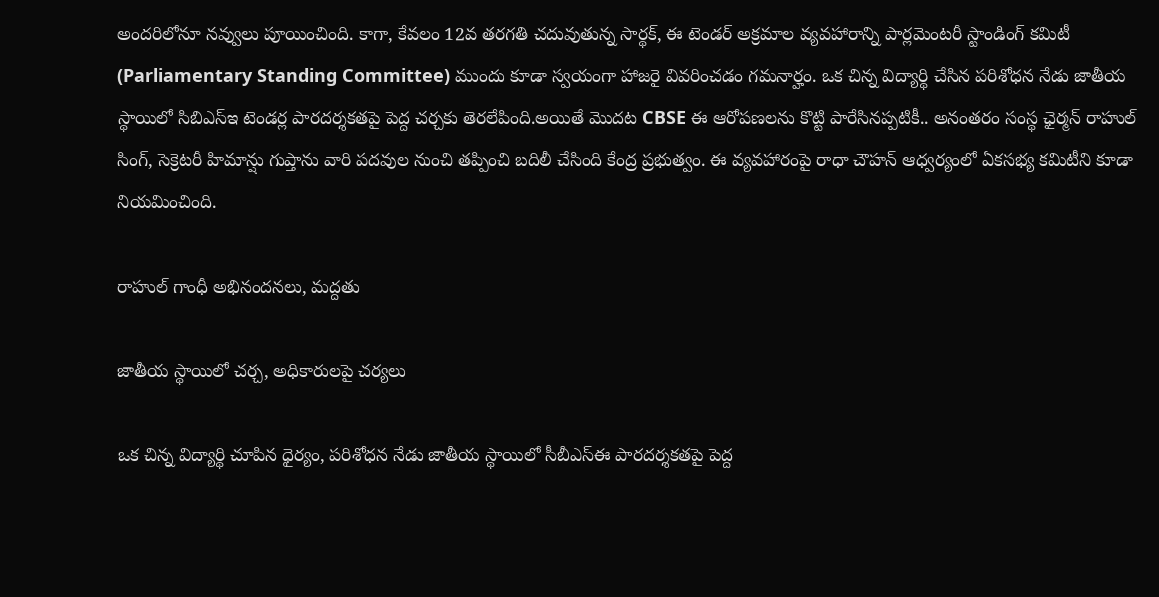అందరిలోనూ నవ్వులు పూయించింది. కాగా, కేవలం 12వ తరగతి చదువుతున్న సార్థక్, ఈ టెండర్ అక్రమాల వ్యవహారాన్ని పార్లమెంటరీ స్టాండింగ్ కమిటీ (Parliamentary Standing Committee) ముందు కూడా స్వయంగా హాజరై వివరించడం గమనార్హం. ఒక చిన్న విద్యార్థి చేసిన పరిశోధన నేడు జాతీయ స్థాయిలో సిబిఎస్‌ఇ టెండర్ల పారదర్శకతపై పెద్ద చర్చకు తెరలేపింది.అయితే మొదట CBSE ఈ ఆరోపణలను కొట్టి పారేసినప్పటికీ.. అనంతరం సంస్థ ఛైర్మన్ రాహుల్ సింగ్, సెక్రెటరీ హిమాన్షు గుప్తాను వారి పదవుల నుంచి తప్పించి బదిలీ చేసింది కేంద్ర ప్రభుత్వం. ఈ వ్యవహారంపై రాధా చౌహన్ ఆధ్వర్యంలో ఏకసభ్య కమిటీని కూడా నియమించింది.

రాహుల్ గాంధీ అభినందనలు, మద్దతు

జాతీయ స్థాయిలో చర్చ, అధికారులపై చర్యలు

ఒక చిన్న విద్యార్థి చూపిన ధైర్యం, పరిశోధన నేడు జాతీయ స్థాయిలో సీబీఎస్‌ఈ పారదర్శకతపై పెద్ద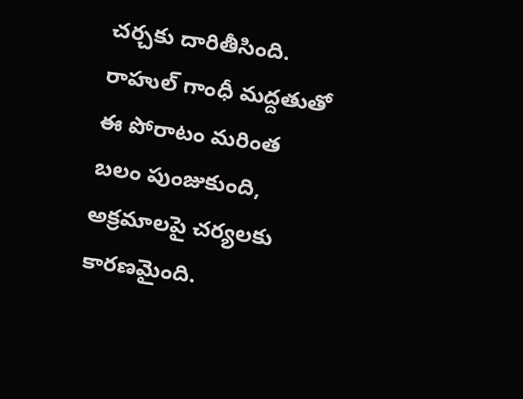చర్చకు దారితీసింది. రాహుల్ గాంధీ మద్దతుతో ఈ పోరాటం మరింత బలం పుంజుకుంది, అక్రమాలపై చర్యలకు కారణమైంది.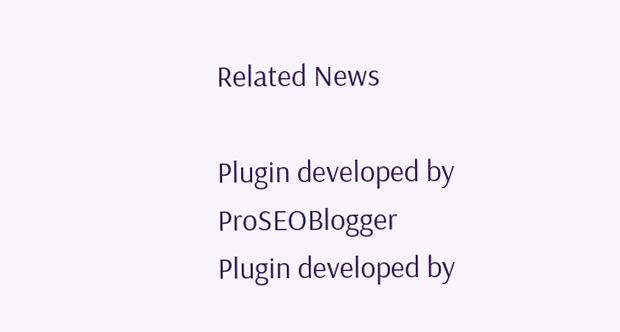Related News

Plugin developed by ProSEOBlogger
Plugin developed by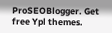ProSEOBlogger. Get free Ypl themes.